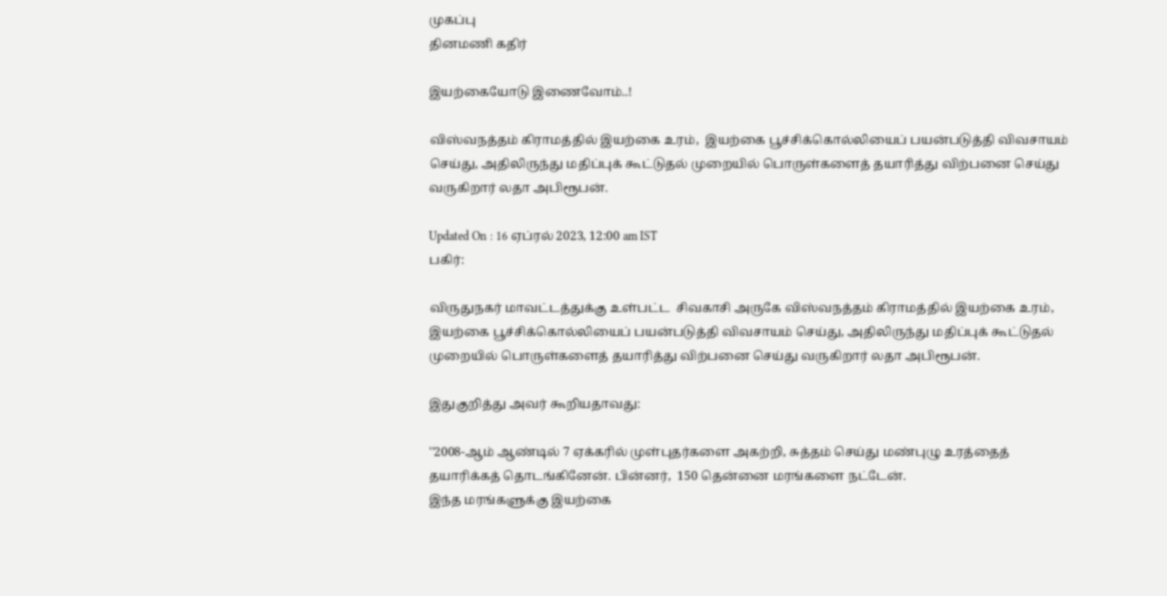முகப்பு
தினமணி கதிர்

இயற்கையோடு இணைவோம்..!

விஸ்வநத்தம் கிராமத்தில் இயற்கை உரம்,  இயற்கை பூச்சிக்கொல்லியைப் பயன்படுத்தி விவசாயம் செய்து, அதிலிருந்து மதிப்புக் கூட்டுதல் முறையில் பொருள்களைத் தயாரித்து விற்பனை செய்து வருகிறார் லதா அபிரூபன்.

Updated On : 16 ஏப்ரல் 2023, 12:00 am IST
பகிர்:

விருதுநகர் மாவட்டத்துக்கு உள்பட்ட  சிவகாசி அருகே விஸ்வநத்தம் கிராமத்தில் இயற்கை உரம்,  இயற்கை பூச்சிக்கொல்லியைப் பயன்படுத்தி விவசாயம் செய்து, அதிலிருந்து மதிப்புக் கூட்டுதல் முறையில் பொருள்களைத் தயாரித்து விற்பனை செய்து வருகிறார் லதா அபிரூபன்.

இதுகுறித்து அவர் கூறியதாவது:

''2008-ஆம் ஆண்டில் 7 ஏக்கரில் முள்புதர்களை அகற்றி, சுத்தம் செய்து மண்புழு உரத்தைத் தயாரிக்கத் தொடங்கினேன். பின்னர்,  150 தென்னை மரங்களை நட்டேன்.
இந்த மரங்களுக்கு இயற்கை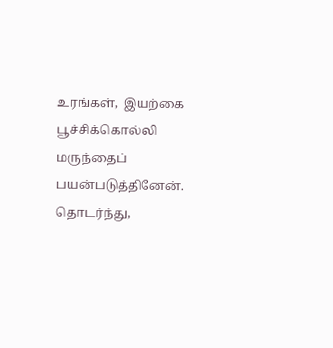உரங்கள்,  இயற்கை பூச்சிக்கொல்லி மருந்தைப் பயன்படுத்தினேன்.  தொடர்ந்து,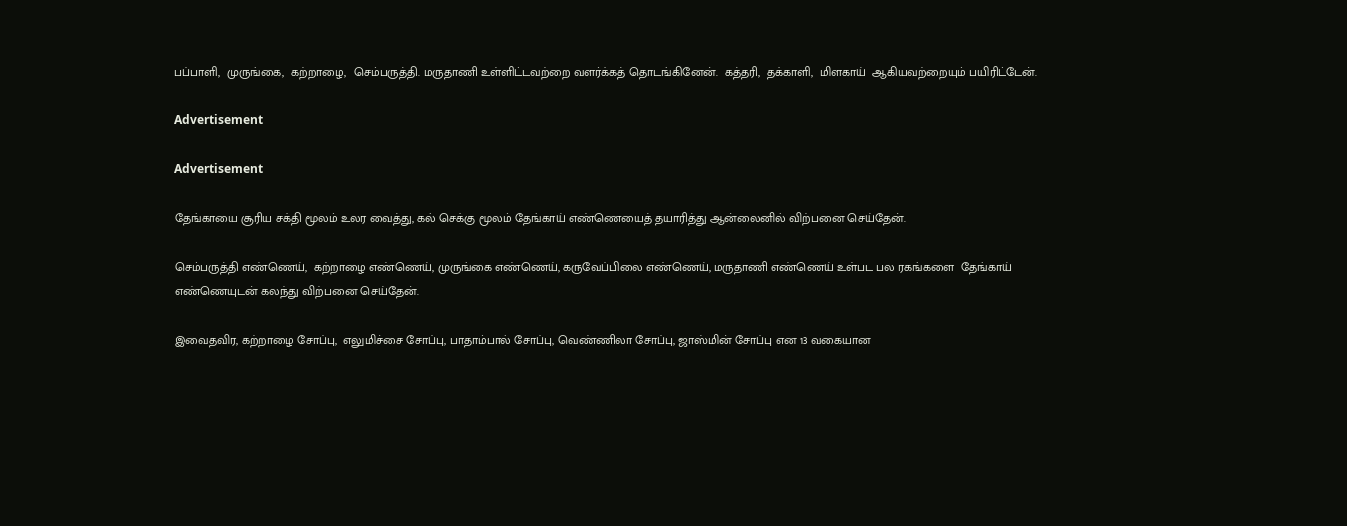பப்பாளி,  முருங்கை,  கற்றாழை,  செம்பருத்தி. மருதாணி உள்ளிட்டவற்றை வளர்க்கத் தொடங்கினேன்.  கத்தரி,  தக்காளி,  மிளகாய்  ஆகியவற்றையும் பயிரிட்டேன்.

Advertisement

Advertisement

தேங்காயை சூரிய சக்தி மூலம் உலர வைத்து, கல் செக்கு மூலம் தேங்காய் எண்ணெயைத் தயாரித்து ஆன்லைனில் விற்பனை செய்தேன்.

செம்பருத்தி எண்ணெய்,  கற்றாழை எண்ணெய், முருங்கை எண்ணெய், கருவேப்பிலை எண்ணெய், மருதாணி எண்ணெய் உள்பட பல ரகங்களை  தேங்காய் எண்ணெயுடன் கலந்து விற்பனை செய்தேன்.

இவைதவிர, கற்றாழை சோப்பு,  எலுமிச்சை சோப்பு, பாதாம்பால் சோப்பு, வெண்ணிலா சோப்பு, ஜாஸ்மின் சோப்பு என 13 வகையான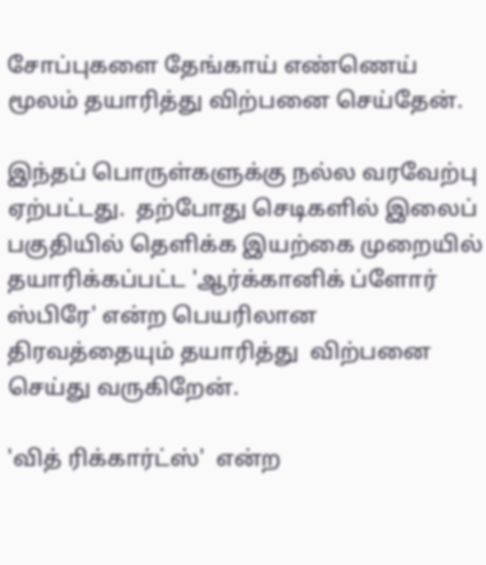சோப்புகளை தேங்காய் எண்ணெய் மூலம் தயாரித்து விற்பனை செய்தேன்.

இந்தப் பொருள்களுக்கு நல்ல வரவேற்பு ஏற்பட்டது.  தற்போது செடிகளில் இலைப் பகுதியில் தெளிக்க இயற்கை முறையில் தயாரிக்கப்பட்ட 'ஆர்க்கானிக் ப்ளோர் ஸ்பிரே' என்ற பெயரிலான திரவத்தையும் தயாரித்து  விற்பனை செய்து வருகிறேன்.

'வித் ரிக்கார்ட்ஸ்'  என்ற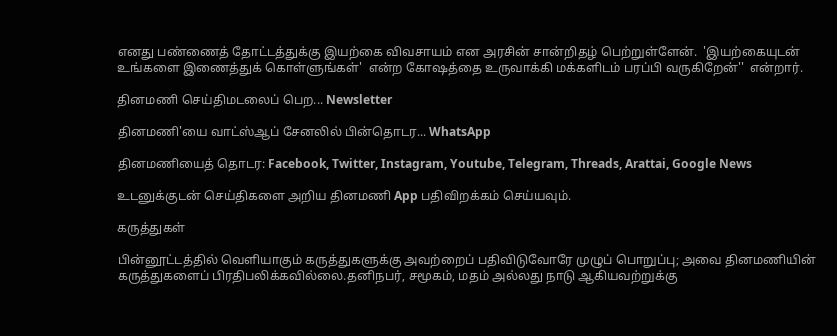எனது பண்ணைத் தோட்டத்துக்கு இயற்கை விவசாயம் என அரசின் சான்றிதழ் பெற்றுள்ளேன்.  'இயற்கையுடன் உங்களை இணைத்துக் கொள்ளுங்கள்'  என்ற கோஷத்தை உருவாக்கி மக்களிடம் பரப்பி வருகிறேன்''  என்றார்.

தினமணி செய்திமடலைப் பெற... Newsletter

தினமணி'யை வாட்ஸ்ஆப் சேனலில் பின்தொடர... WhatsApp

தினமணியைத் தொடர: Facebook, Twitter, Instagram, Youtube, Telegram, Threads, Arattai, Google News

உடனுக்குடன் செய்திகளை அறிய தினமணி App பதிவிறக்கம் செய்யவும்.

கருத்துகள்

பின்னூட்டத்தில் வெளியாகும் கருத்துகளுக்கு அவற்றைப் பதிவிடுவோரே முழுப் பொறுப்பு; அவை தினமணியின் கருத்துகளைப் பிரதிபலிக்கவில்லை.தனிநபர், சமூகம், மதம் அல்லது நாடு ஆகியவற்றுக்கு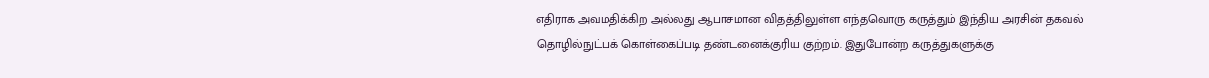எதிராக அவமதிக்கிற அல்லது ஆபாசமான விதத்திலுள்ள எந்தவொரு கருத்தும் இந்திய அரசின் தகவல் தொழில்நுட்பக் கொள்கைப்படி தண்டனைக்குரிய குற்றம். இதுபோன்ற கருத்துகளுக்கு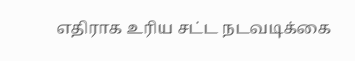எதிராக உரிய சட்ட நடவடிக்கை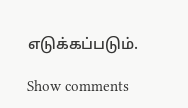எடுக்கப்படும்.

Show comments